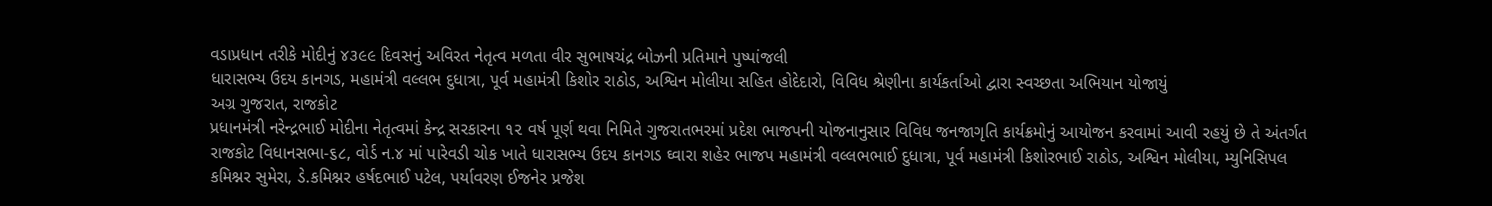વડાપ્રધાન તરીકે મોદીનું ૪૩૯૯ દિવસનું અવિરત નેતૃત્વ મળતા વીર સુભાષચંદ્ર બોઝની પ્રતિમાને પુષ્પાંજલી
ધારાસભ્ય ઉદય કાનગડ, મહામંત્રી વલ્લભ દુધાત્રા, પૂર્વ મહામંત્રી કિશોર રાઠોડ, અશ્વિન મોલીયા સહિત હોદેદારો, વિવિધ શ્રેણીના કાર્યકર્તાઓ દ્વારા સ્વચ્છતા અભિયાન યોજાયું
અગ્ર ગુજરાત, રાજકોટ
પ્રધાનમંત્રી નરેન્દ્રભાઈ મોદીના નેતૃત્વમાં કેન્દ્ર સરકારના ૧૨ વર્ષ પૂર્ણ થવા નિમિતે ગુજરાતભરમાં પ્રદેશ ભાજપની યોજનાનુસાર વિવિધ જનજાગૃતિ કાર્યક્રમોનું આયોજન કરવામાં આવી રહયું છે તે અંતર્ગત રાજકોટ વિધાનસભા-૬૮, વોર્ડ ન.૪ માં પારેવડી ચોક ખાતે ધારાસભ્ય ઉદય કાનગડ ઘ્વારા શહેર ભાજપ મહામંત્રી વલ્લભભાઈ દુધાત્રા, પૂર્વ મહામંત્રી કિશોરભાઈ રાઠોડ, અશ્વિન મોલીયા, મ્યુનિસિપલ કમિશ્નર સુમેરા, ડે.કમિશ્નર હર્ષદભાઈ પટેલ, પર્યાવરણ ઈજનેર પ્રજેશ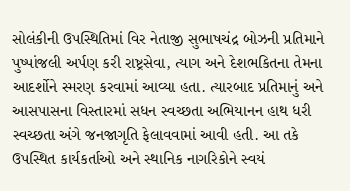સોલંકીની ઉપસ્થિતિમાં વિર નેતાજી સુભાષચંદ્ર બોઝની પ્રતિમાને પુષ્પાંજલી અર્પણ કરી રાષ્ટ્રસેવા, ત્યાગ અને દેશભકિતના તેમના આદર્શોને સ્મરણ કરવામાં આવ્યા હતા. ત્યારબાદ પ્રતિમાનું અને આસપાસના વિસ્તારમાં સધન સ્વચ્છતા અભિયાનન હાથ ધરી સ્વચ્છતા અંગે જનજાગૃતિ ફેલાવવામાં આવી હતી. આ તકે ઉપસ્થિત કાર્યકર્તાઓ અને સ્થાનિક નાગરિકોને સ્વયં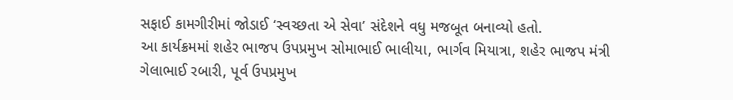સફાઈ કામગીરીમાં જોડાઈ ‘સ્વચ્છતા એ સેવા’ સંદેશને વધુ મજબૂત બનાવ્યો હતો.
આ કાર્યક્રમમાં શહેર ભાજપ ઉપપ્રમુખ સોમાભાઈ ભાલીયા, ભાર્ગવ મિયાત્રા, શહેર ભાજપ મંત્રી ગેલાભાઈ રબારી, પૂર્વ ઉપપ્રમુખ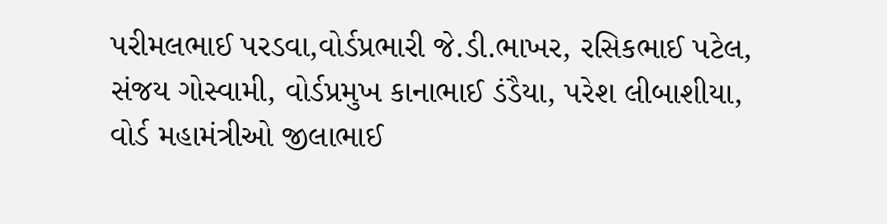પરીમલભાઈ પરડવા,વોર્ડપ્રભારી જે.ડી.ભાખર, રસિકભાઈ પટેલ, સંજય ગોસ્વામી, વોર્ડપ્રમુખ કાનાભાઈ ડંડૈયા, પરેશ લીબાશીયા, વોર્ડ મહામંત્રીઓ જીલાભાઈ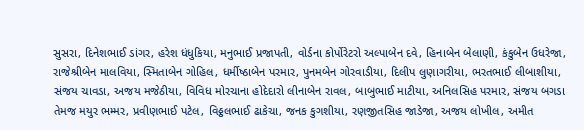સુસરા, દિનેશભાઈ ડાંગર, હરેશ ધંધુકિયા, મનુભાઈ પ્રજાપતી, વોર્ડના કોર્પોરેટરો અલ્પાબેન દવે, હિનાબેન બેલાણી, કંકુબેન ઉધરેજા, રાજેશ્રીબેન માલવિયા, સ્મિતાબેન ગોહિલ, ધર્મીષ્ઠાબેન પરમાર, પુનમબેન ગોરવાડીયા, દિલીપ લુણાગરીયા, ભરતભાઈ લીબાશીયા, સંજય ચાવડા, અજય મજેઠીયા, વિવિધ મોરચાના હોદેદારો લીનાબેન રાવલ, બાબુભાઈ માટીયા, અનિલસિહ પરમાર, સંજય બગડા તેમજ મયુર ભમ્મર, પ્રવીણભાઈ પટેલ, વિઠ્ઠલભાઈ ઢાકેચા, જનક કુગશીયા, રણજીતસિહ જાડેજા, અજય લોખીલ, અમીત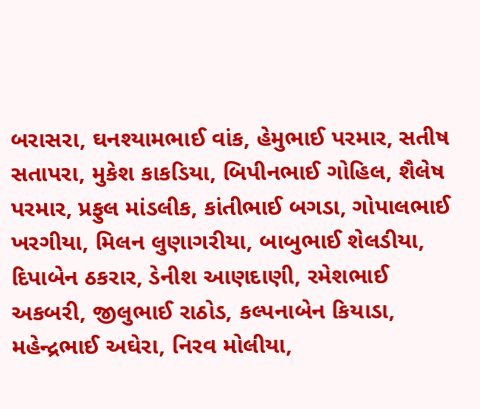બરાસરા, ઘનશ્યામભાઈ વાંક, હેમુભાઈ પરમાર, સતીષ સતાપરા, મુકેશ કાકડિયા, બિપીનભાઈ ગોહિલ, શૈલેષ પરમાર, પ્રફુલ માંડલીક, કાંતીભાઈ બગડા, ગોપાલભાઈ ખરગીયા, મિલન લુણાગરીયા, બાબુભાઈ શેલડીયા, દિપાબેન ઠકરાર, ડેનીશ આણદાણી, રમેશભાઈ અકબરી, જીલુભાઈ રાઠોડ, કલ્પનાબેન કિયાડા, મહેન્દ્રભાઈ અઘેરા, નિરવ મોલીયા,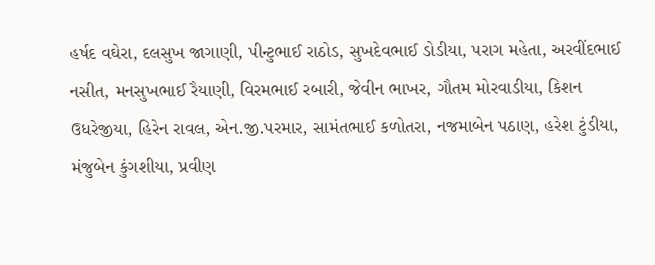હર્ષદ વઘેરા, દલસુખ જાગાણી, પીન્ટુભાઈ રાઠોડ, સુખદેવભાઈ ડોડીયા, પરાગ મહેતા, અરવીંદભાઈ નસીત, મનસુખભાઈ રૈયાણી, વિરમભાઈ રબારી, જેવીન ભાખર, ગૌતમ મોરવાડીયા, કિશન ઉધરેજીયા, હિરેન રાવલ, એન.જી.પરમાર, સામંતભાઈ કળોતરા, નજમાબેન પઠાણ, હરેશ ટુંડીયા, મંજુબેન કુંગશીયા, પ્રવીણ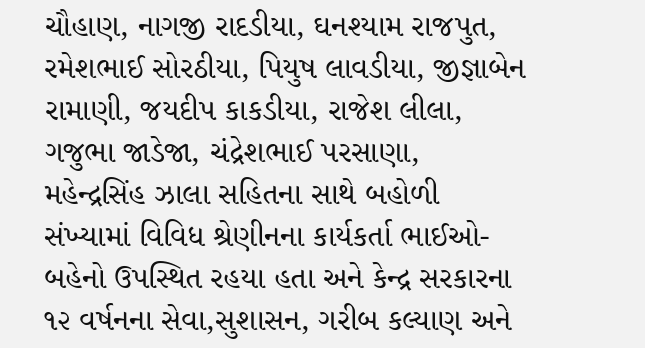ચૌહાણ, નાગજી રાદડીયા, ઘનશ્યામ રાજપુત, રમેશભાઈ સોરઠીયા, પિયુષ લાવડીયા, જીજ્ઞાબેન રામાણી, જયદીપ કાકડીયા, રાજેશ લીલા, ગજુભા જાડેજા, ચંદ્રેશભાઈ પરસાણા, મહેન્દ્રસિંહ ઝાલા સહિતના સાથે બહોળી સંખ્યામાં વિવિધ શ્રેણીનના કાર્યકર્તા ભાઈઓ-બહેનો ઉપસ્થિત રહયા હતા અને કેન્દ્ર સરકારના ૧૨ વર્ષનના સેવા,સુશાસન, ગરીબ કલ્યાણ અને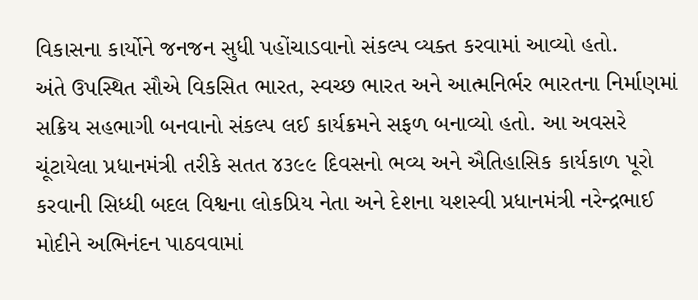વિકાસના કાર્યોને જનજન સુધી પહોંચાડવાનો સંકલ્પ વ્યક્ત કરવામાં આવ્યો હતો.
અંતે ઉપસ્થિત સૌએ વિકસિત ભારત, સ્વચ્છ ભારત અને આત્મનિર્ભર ભારતના નિર્માણમાં સક્રિય સહભાગી બનવાનો સંકલ્પ લઈ કાર્યક્રમને સફળ બનાવ્યો હતો. આ અવસરે ચૂંટાયેલા પ્રધાનમંત્રી તરીકે સતત ૪૩૯૯ દિવસનો ભવ્ય અને ઐતિહાસિક કાર્યકાળ પૂરો કરવાની સિધ્ધી બદલ વિશ્વના લોકપ્રિય નેતા અને દેશના યશસ્વી પ્રધાનમંત્રી નરેન્દ્રભાઈ મોદીને અભિનંદન પાઠવવામાં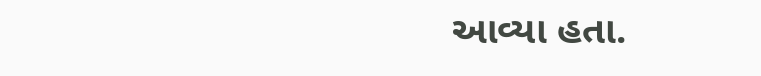આવ્યા હતા.